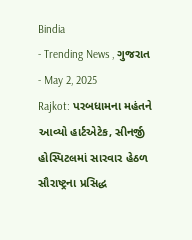Bindia
- Trending News , ગુજરાત
- May 2, 2025
Rajkot: પરબધામના મહંતને આવ્યો હાર્ટએટેક, સીનર્જી હોસ્પિટલમાં સારવાર હેઠળ
સૌરાષ્ટ્રના પ્રસિદ્ધ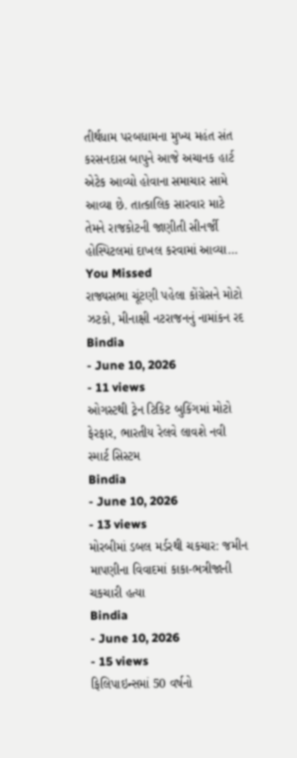તીર્થધામ પરબધામના મુખ્ય મહંત સંત કરસનદાસ બાપુને આજે અચાનક હાર્ટ એટેક આવ્યો હોવાના સમાચાર સામે આવ્યા છે. તાત્કાલિક સારવાર માટે તેમને રાજકોટની જાણીતી સીનર્જી હોસ્પિટલમાં દાખલ કરવામાં આવ્યા…
You Missed
રાજ્યસભા ચૂંટણી પહેલા કોંગ્રેસને મોટો ઝટકો, મીનાક્ષી નટરાજનનું નામાંકન રદ
Bindia
- June 10, 2026
- 11 views
ઓગસ્ટથી ટ્રેન ટિકિટ બુકિંગમાં મોટો ફેરફાર, ભારતીય રેલવે લાવશે નવી સ્માર્ટ સિસ્ટમ
Bindia
- June 10, 2026
- 13 views
મોરબીમાં ડબલ મર્ડરથી ચકચાર: જમીન માપણીના વિવાદમાં કાકા-ભત્રીજાની ચકચારી હત્યા
Bindia
- June 10, 2026
- 15 views
ફિલિપાઇન્સમાં 50 વર્ષનો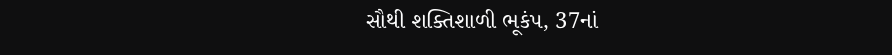સૌથી શક્તિશાળી ભૂકંપ, 37નાં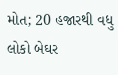મોત; 20 હજારથી વધુ લોકો બેઘર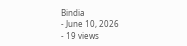Bindia
- June 10, 2026
- 19 views